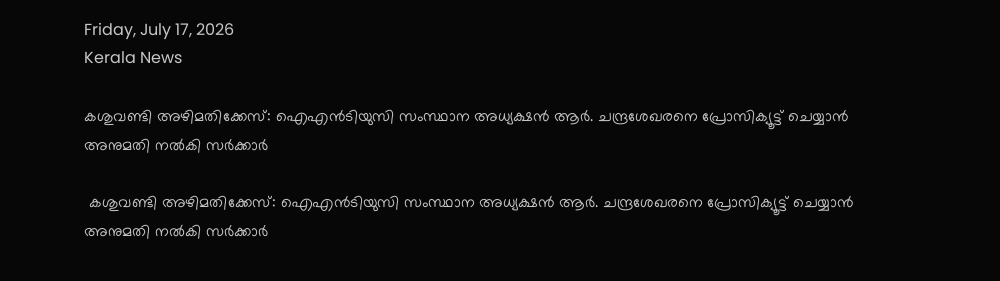Friday, July 17, 2026
Kerala News

കശുവണ്ടി അഴിമതിക്കേസ്: ഐഎന്‍ടിയുസി സംസ്ഥാന അധ്യക്ഷന്‍ ആര്‍. ചന്ദ്രശേഖരനെ പ്രോസിക്യൂട്ട് ചെയ്യാന്‍ അനുമതി നല്‍കി സര്‍ക്കാര്‍

 കശുവണ്ടി അഴിമതിക്കേസ്: ഐഎന്‍ടിയുസി സംസ്ഥാന അധ്യക്ഷന്‍ ആര്‍. ചന്ദ്രശേഖരനെ പ്രോസിക്യൂട്ട് ചെയ്യാന്‍ അനുമതി നല്‍കി സര്‍ക്കാര്‍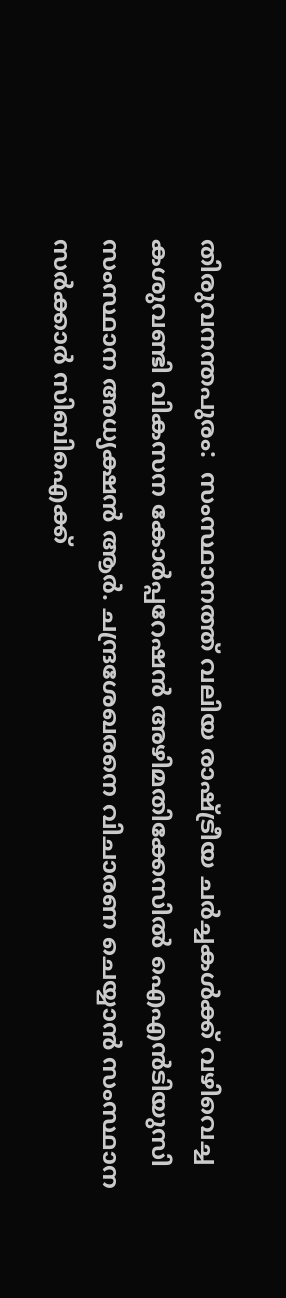തിരുവനന്തപുരം:  സംസ്ഥാനത്ത് വലിയ രാഷ്ട്രീയ ചര്‍ച്ചകള്‍ക്ക് വഴിവെച്ച കശുവണ്ടി വികസന കോര്‍പ്പറേഷന്‍ അഴിമതിക്കേസില്‍ ഐഎന്‍ടിയുസി സംസ്ഥാന അധ്യക്ഷന്‍ ആര്‍. ചന്ദ്രശേഖരനെ വിചാരണ ചെയ്യാന്‍ സംസ്ഥാന സര്‍ക്കാര്‍ സിബിഐക്ക്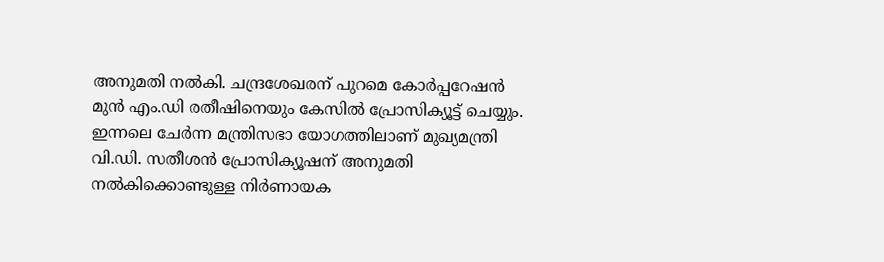അനുമതി നല്‍കി. ചന്ദ്രശേഖരന് പുറമെ കോര്‍പ്പറേഷന്‍ മുന്‍ എം.ഡി രതീഷിനെയും കേസില്‍ പ്രോസിക്യൂട്ട് ചെയ്യും. ഇന്നലെ ചേര്‍ന്ന മന്ത്രിസഭാ യോഗത്തിലാണ് മുഖ്യമന്ത്രി വി.ഡി. സതീശന്‍ പ്രോസിക്യൂഷന് അനുമതി നല്‍കിക്കൊണ്ടുള്ള നിര്‍ണായക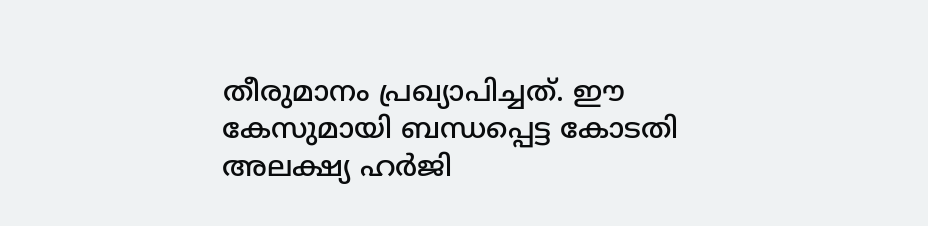തീരുമാനം പ്രഖ്യാപിച്ചത്. ഈ കേസുമായി ബന്ധപ്പെട്ട കോടതി അലക്ഷ്യ ഹര്‍ജി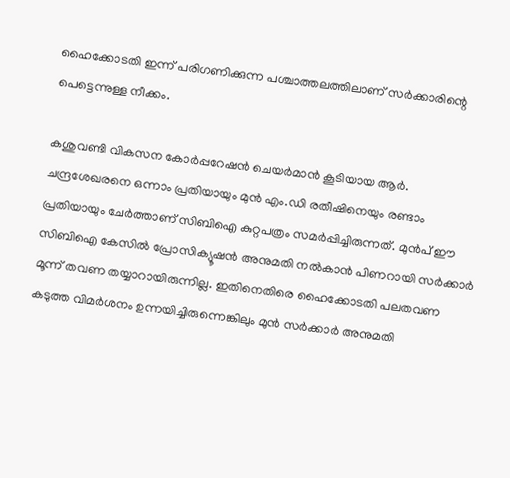ഹൈക്കോടതി ഇന്ന് പരിഗണിക്കുന്ന പശ്ചാത്തലത്തിലാണ് സര്‍ക്കാരിന്റെ പെട്ടെന്നുള്ള നീക്കം.

കശുവണ്ടി വികസന കോര്‍പ്പറേഷന്‍ ചെയര്‍മാന്‍ കൂടിയായ ആര്‍. ചന്ദ്രശേഖരനെ ഒന്നാം പ്രതിയായും മുന്‍ എം.ഡി രതീഷിനെയും രണ്ടാം പ്രതിയായും ചേര്‍ത്താണ് സിബിഐ കുറ്റപത്രം സമര്‍പ്പിച്ചിരുന്നത്. മുന്‍പ് ഈ സിബിഐ കേസില്‍ പ്രോസിക്യൂഷന്‍ അനുമതി നല്‍കാന്‍ പിണറായി സര്‍ക്കാര്‍ മൂന്ന് തവണ തയ്യാറായിരുന്നില്ല. ഇതിനെതിരെ ഹൈക്കോടതി പലതവണ കടുത്ത വിമര്‍ശനം ഉന്നയിച്ചിരുന്നെങ്കിലും മുന്‍ സര്‍ക്കാര്‍ അനുമതി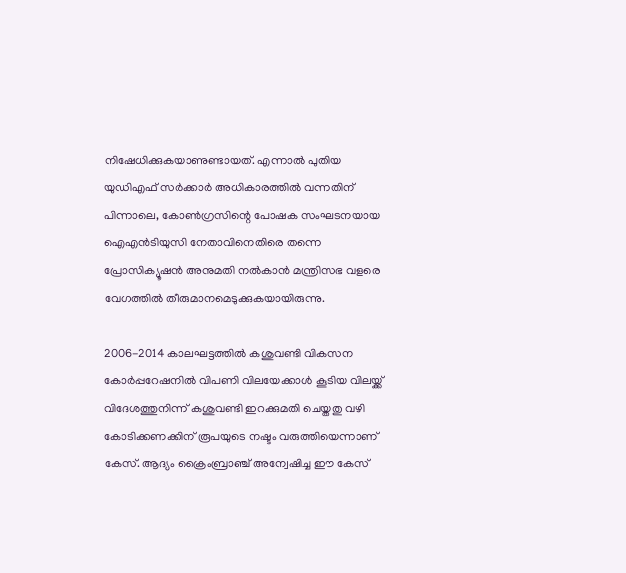നിഷേധിക്കുകയാണുണ്ടായത്. എന്നാല്‍ പുതിയ യുഡിഎഫ് സര്‍ക്കാര്‍ അധികാരത്തില്‍ വന്നതിന് പിന്നാലെ, കോണ്‍ഗ്രസിന്റെ പോഷക സംഘടനയായ ഐഎന്‍ടിയുസി നേതാവിനെതിരെ തന്നെ പ്രോസിക്യൂഷന്‍ അനുമതി നല്‍കാന്‍ മന്ത്രിസഭ വളരെ വേഗത്തില്‍ തീരുമാനമെടുക്കുകയായിരുന്നു.

2006-2014 കാലഘട്ടത്തില്‍ കശുവണ്ടി വികസന കോര്‍പ്പറേഷനില്‍ വിപണി വിലയേക്കാള്‍ കൂടിയ വിലയ്ക്ക് വിദേശത്തുനിന്ന് കശുവണ്ടി ഇറക്കുമതി ചെയ്തതു വഴി കോടിക്കണക്കിന് രൂപയുടെ നഷ്ടം വരുത്തിയെന്നാണ് കേസ്. ആദ്യം ക്രൈംബ്രാഞ്ച് അന്വേഷിച്ച ഈ കേസ്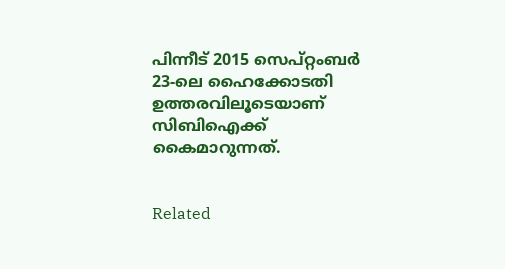പിന്നീട് 2015 സെപ്റ്റംബര്‍ 23-ലെ ഹൈക്കോടതി ഉത്തരവിലൂടെയാണ് സിബിഐക്ക് കൈമാറുന്നത്.


Related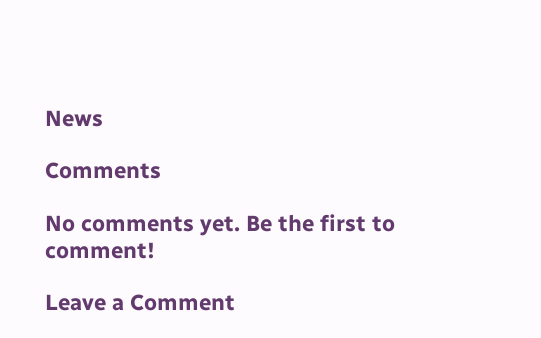News

Comments

No comments yet. Be the first to comment!

Leave a Comment